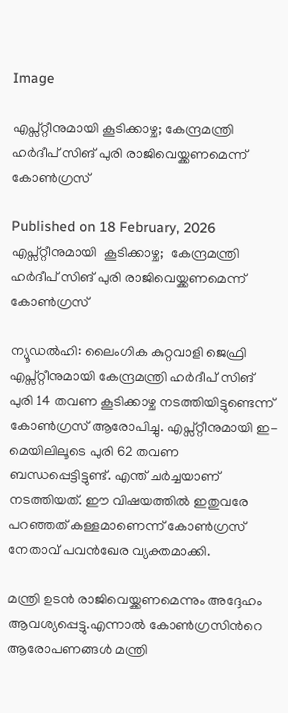Image

എപ്സ്റ്റീനുമായി കൂടിക്കാഴ്ച; കേന്ദ്രമന്ത്രി ഹർദീപ് സിങ് പുരി രാജിവെയ്ക്കണമെന്ന് കോൺഗ്രസ്

Published on 18 February, 2026
എപ്സ്റ്റീനുമായി  കൂടിക്കാഴ്ച;  കേന്ദ്രമന്ത്രി ഹർദീപ് സിങ് പുരി രാജിവെയ്ക്കണമെന്ന് കോൺഗ്രസ്

ന്യൂഡൽഹി: ലൈംഗിക കുറ്റവാളി ജെഫ്രി എപ്സ്റ്റീനുമായി കേന്ദ്രമന്ത്രി ഹർദീപ് സിങ് പുരി 14 തവണ കൂടിക്കാഴ്ച നടത്തിയിട്ടുണ്ടെന്ന് കോൺഗ്രസ് ആരോപിച്ചു. എപ്സ്റ്റീനുമായി ഇ-മെയിലിലൂടെ പുരി 62 തവണ ബന്ധപ്പെട്ടിട്ടുണ്ട്. എന്ത് ചർച്ചയാണ് നടത്തിയത്. ഈ വിഷയത്തിൽ ഇതുവരേ പറഞ്ഞത് കള്ളമാണെന്ന് കോൺഗ്രസ് നേതാവ് പവൻഖേര വ്യക്തമാക്കി.

മന്ത്രി ഉടൻ രാജിവെയ്ക്കണമെന്നും അദ്ദേഹം ആവശ്യപ്പെട്ടു.എന്നാൽ കോൺഗ്രസിന്‍റെ ആരോപണങ്ങൾ മന്ത്രി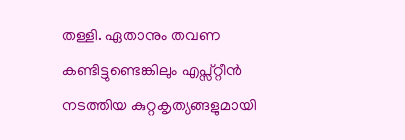തള്ളി. ഏതാനും തവണ കണ്ടിട്ടുണ്ടെങ്കിലും എപ്സ്റ്റീൻ നടത്തിയ കുറ്റകൃത്യങ്ങളുമായി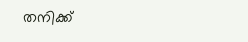തനിക്ക്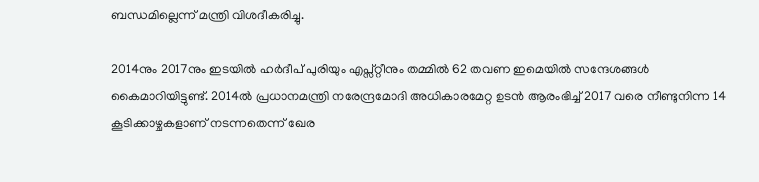ബന്ധമില്ലെന്ന് മന്ത്രി വിശദീകരിച്ചു.

2014നും 2017നും ഇടയിൽ ഹർദീപ് പുരിയും എപ്സ്റ്റീനും തമ്മിൽ 62 തവണ ഇമെയിൽ സന്ദേശങ്ങൾ കൈമാറിയിട്ടുണ്ട്. 2014ൽ പ്രധാനമന്ത്രി നരേന്ദ്രമോദി അധികാരമേറ്റ ഉടൻ ആരംഭിച്ച് 2017 വരെ നീണ്ടുനിന്ന 14 കൂടിക്കാഴ്ചകളാണ് നടന്നതെന്ന് ഖേര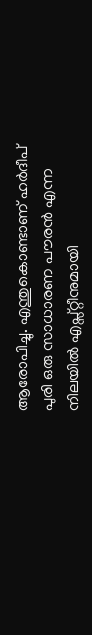ആരോപിച്ചു. എന്തുകൊണ്ടാണ് ഹർദീപ് പുരി ഒരു സാധാരണ പൗരൻ എന്ന നിലയിൽ എപ്സ്റ്റീനുമായി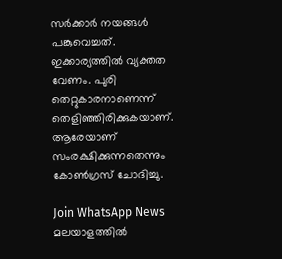സർക്കാർ നയങ്ങൾ പങ്കുവെച്ചത്. ഇക്കാര്യത്തിൽ വ്യക്തത വേണം. പുരി തെറ്റുകാരനാണെന്ന് തെളിഞ്ഞിരിക്കുകയാണ്. ആരേയാണ് സംരക്ഷിക്കുന്നതെന്നും കോൺഗ്രസ് ചോദിച്ചു.

Join WhatsApp News
മലയാളത്തില്‍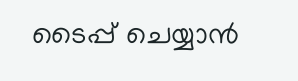ടൈപ്പ് ചെയ്യാന്‍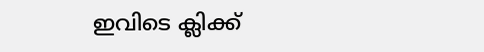ഇവിടെ ക്ലിക്ക്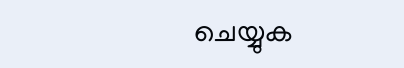ചെയ്യുക